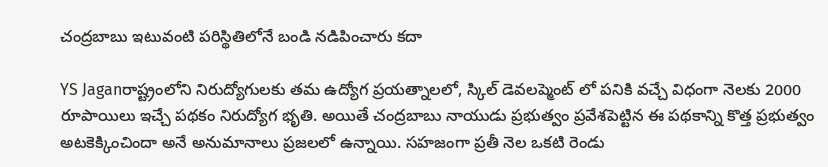చంద్రబాబు ఇటువంటి పరిస్థితిలోనే బండి నడిపించారు కదా

YS Jaganరాష్ట్రంలోని నిరుద్యోగులకు తమ ఉద్యోగ ప్రయత్నాలలో, స్కిల్ డెవలప్మెంట్ లో పనికి వచ్చే విధంగా నెలకు 2000 రూపాయిలు ఇచ్చే పథకం నిరుద్యోగ భృతి. అయితే చంద్రబాబు నాయుడు ప్రభుత్వం ప్రవేశపెట్టిన ఈ పథకాన్ని కొత్త ప్రభుత్వం అటకెక్కించిందా అనే అనుమానాలు ప్రజలలో ఉన్నాయి. సహజంగా ప్రతీ నెల ఒకటి రెండు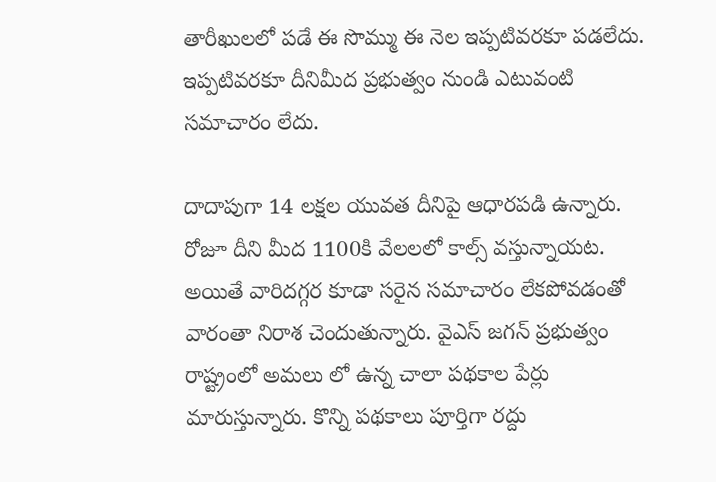తారీఖులలో పడే ఈ సొమ్ము ఈ నెల ఇప్పటివరకూ పడలేదు. ఇప్పటివరకూ దీనిమీద ప్రభుత్వం నుండి ఎటువంటి సమాచారం లేదు.

దాదాపుగా 14 లక్షల యువత దీనిపై ఆధారపడి ఉన్నారు. రోజూ దీని మీద 1100కి వేలలలో కాల్స్ వస్తున్నాయట. అయితే వారిదగ్గర కూడా సరైన సమాచారం లేకపోవడంతో వారంతా నిరాశ చెందుతున్నారు. వైఎస్ జగన్ ప్రభుత్వం రాష్ట్రంలో అమలు లో ఉన్న చాలా పథకాల పేర్లు మారుస్తున్నారు. కొన్ని పథకాలు పూర్తిగా రద్దు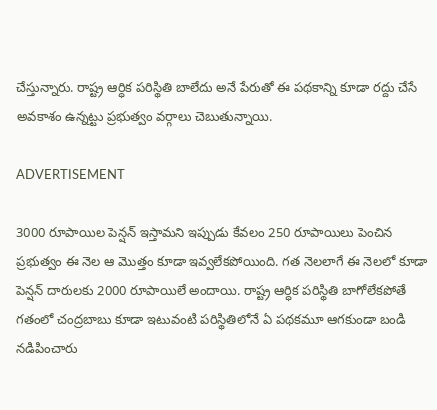చేస్తున్నారు. రాష్ట్ర ఆర్ధిక పరిస్థితి బాలేదు అనే పేరుతో ఈ పథకాన్ని కూడా రద్దు చేసే అవకాశం ఉన్నట్టు ప్రభుత్వం వర్గాలు చెబుతున్నాయి.

ADVERTISEMENT

3000 రూపాయిల పెన్షన్ ఇస్తామని ఇప్పుడు కేవలం 250 రూపాయిలు పెంచిన ప్రభుత్వం ఈ నెల ఆ మొత్తం కూడా ఇవ్వలేకపోయింది. గత నెలలాగే ఈ నెలలో కూడా పెన్షన్ దారులకు 2000 రూపాయిలే అందాయి. రాష్ట్ర ఆర్ధిక పరిస్థితి బాగోలేకపోతే గతంలో చంద్రబాబు కూడా ఇటువంటి పరిస్థితిలోనే ఏ పథకమూ ఆగకుండా బండి నడిపించారు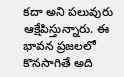కదా అని పలువురు ఆక్షేపిస్తున్నారు. ఈ భావన ప్రజలలో కొనసాగితే అది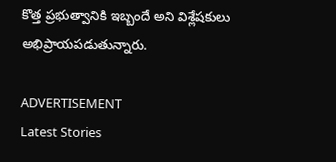కొత్త ప్రభుత్వానికి ఇబ్బందే అని విశ్లేషకులు అభిప్రాయపడుతున్నారు.

ADVERTISEMENT
Latest Stories